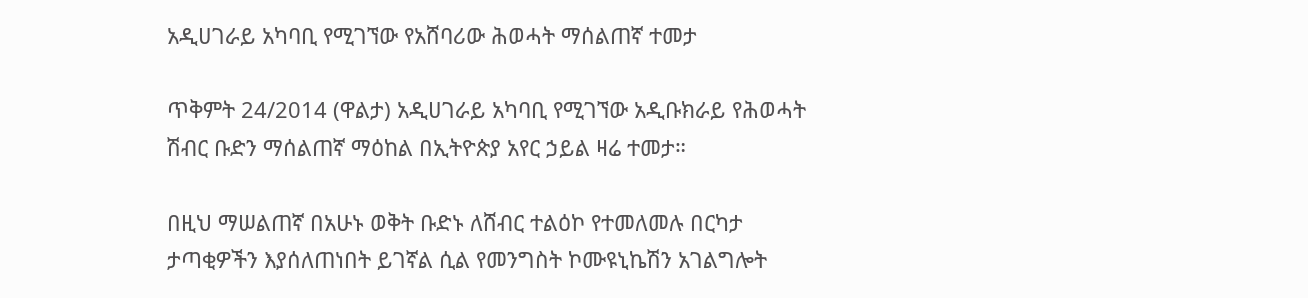አዲሀገራይ አካባቢ የሚገኘው የአሸባሪው ሕወሓት ማሰልጠኛ ተመታ

ጥቅምት 24/2014 (ዋልታ) አዲሀገራይ አካባቢ የሚገኘው አዲቡክራይ የሕወሓት ሽብር ቡድን ማሰልጠኛ ማዕከል በኢትዮጵያ አየር ኃይል ዛሬ ተመታ።

በዚህ ማሠልጠኛ በአሁኑ ወቅት ቡድኑ ለሸብር ተልዕኮ የተመለመሉ በርካታ ታጣቂዎችን እያሰለጠነበት ይገኛል ሲል የመንግስት ኮሙዩኒኬሽን አገልግሎት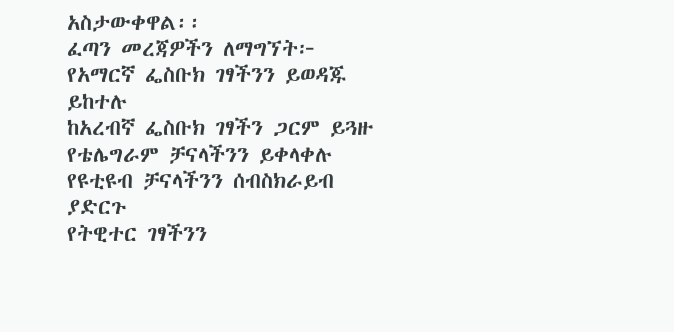አስታውቀዋል፡፡
ፈጣን መረጃዎችን ለማግኘት፦
የአማርኛ ፌስቡክ ገፃችንን ይወዳጁ ይከተሉ
ከአረብኛ ፌስቡክ ገፃችን ጋርም ይጓዙ
የቴሌግራም ቻናላችንን ይቀላቀሉ
የዩቲዩብ ቻናላችንን ሰብስክራይብ ያድርጉ
የትዊተር ገፃችንን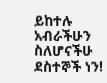ይከተሉ
አብራችሁን ስለሆናችሁ ደስተኞች ነን!